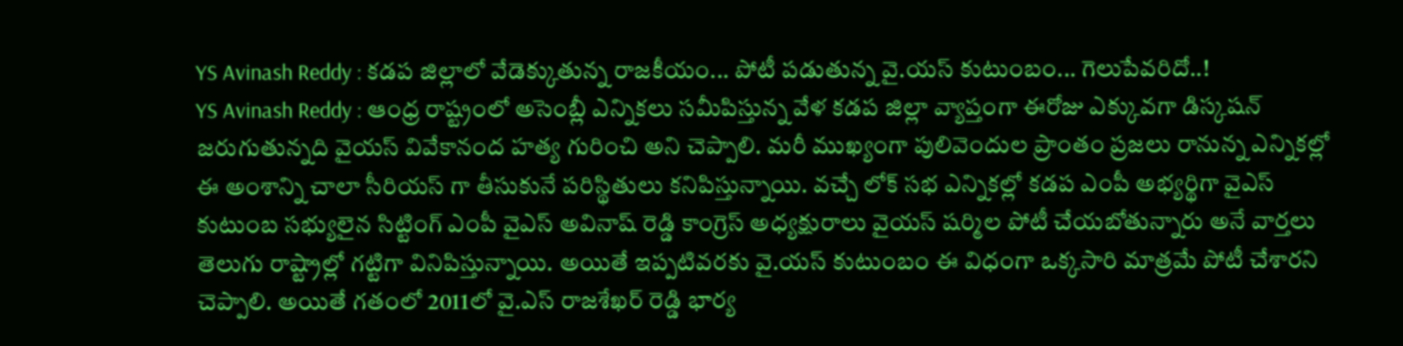YS Avinash Reddy : కడప జిల్లాలో వేడెక్కుతున్న రాజకీయం... పోటీ పడుతున్న వై.యస్ కుటుంబం... గెలుపేవరిదో..!
YS Avinash Reddy : ఆంధ్ర రాష్ట్రంలో అసెంబ్లీ ఎన్నికలు సమీపిస్తున్న వేళ కడప జిల్లా వ్యాప్తంగా ఈరోజు ఎక్కువగా డిస్కషన్ జరుగుతున్నది వైయస్ వివేకానంద హత్య గురించి అని చెప్పాలి. మరీ ముఖ్యంగా పులివెందుల ప్రాంతం ప్రజలు రానున్న ఎన్నికల్లో ఈ అంశాన్ని చాలా సీరియస్ గా తీసుకునే పరిస్థితులు కనిపిస్తున్నాయి. వచ్చే లోక్ సభ ఎన్నికల్లో కడప ఎంపీ అభ్యర్థిగా వైఎస్ కుటుంబ సభ్యులైన సిట్టింగ్ ఎంపీ వైఎస్ అవినాష్ రెడ్డి కాంగ్రెస్ అధ్యక్షురాలు వైయస్ షర్మిల పోటీ చేయబోతున్నారు అనే వార్తలు తెలుగు రాష్ట్రాల్లో గట్టిగా వినిపిస్తున్నాయి. అయితే ఇప్పటివరకు వై.యస్ కుటుంబం ఈ విధంగా ఒక్కసారి మాత్రమే పోటీ చేశారని చెప్పాలి. అయితే గతంలో 2011లో వై.ఎస్ రాజశేఖర్ రెడ్డి భార్య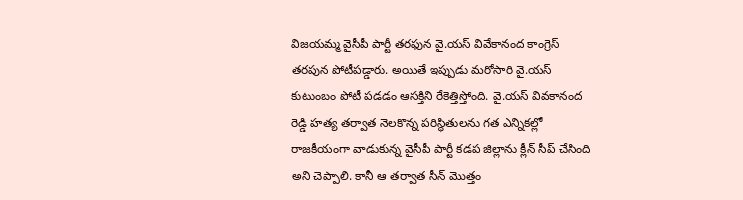విజయమ్మ వైసీపీ పార్టీ తరఫున వై.యస్ వివేకానంద కాంగ్రెస్ తరపున పోటీపడ్డారు. అయితే ఇప్పుడు మరోసారి వై.యస్ కుటుంబం పోటీ పడడం ఆసక్తిని రేకెత్తిస్తోంది. వై.యస్ వివకానంద రెడ్డి హత్య తర్వాత నెలకొన్న పరిస్థితులను గత ఎన్నికల్లో రాజకీయంగా వాడుకున్న వైసీపీ పార్టీ కడప జిల్లాను క్లీన్ సీప్ చేసింది అని చెప్పాలి. కానీ ఆ తర్వాత సీన్ మొత్తం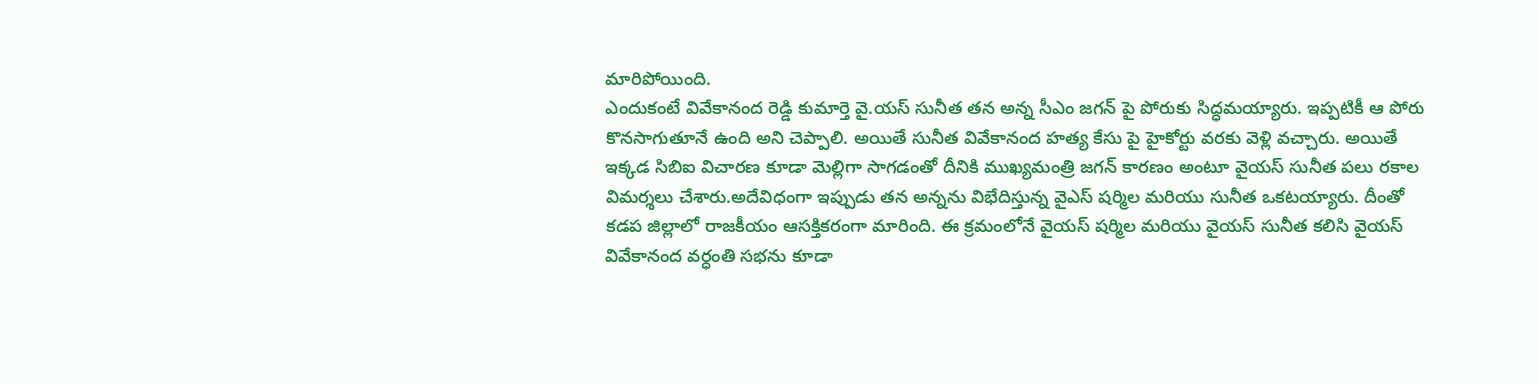మారిపోయింది.
ఎందుకంటే వివేకానంద రెడ్డి కుమార్తె వై.యస్ సునీత తన అన్న సీఎం జగన్ పై పోరుకు సిద్ధమయ్యారు. ఇప్పటికీ ఆ పోరు కొనసాగుతూనే ఉంది అని చెప్పాలి. అయితే సునీత వివేకానంద హత్య కేసు పై హైకోర్టు వరకు వెళ్లి వచ్చారు. అయితే ఇక్కడ సిబిఐ విచారణ కూడా మెల్లిగా సాగడంతో దీనికి ముఖ్యమంత్రి జగన్ కారణం అంటూ వైయస్ సునీత పలు రకాల విమర్శలు చేశారు.అదేవిధంగా ఇప్పుడు తన అన్నను విభేదిస్తున్న వైఎస్ షర్మిల మరియు సునీత ఒకటయ్యారు. దీంతో కడప జిల్లాలో రాజకీయం ఆసక్తికరంగా మారింది. ఈ క్రమంలోనే వైయస్ షర్మిల మరియు వైయస్ సునీత కలిసి వైయస్ వివేకానంద వర్ధంతి సభను కూడా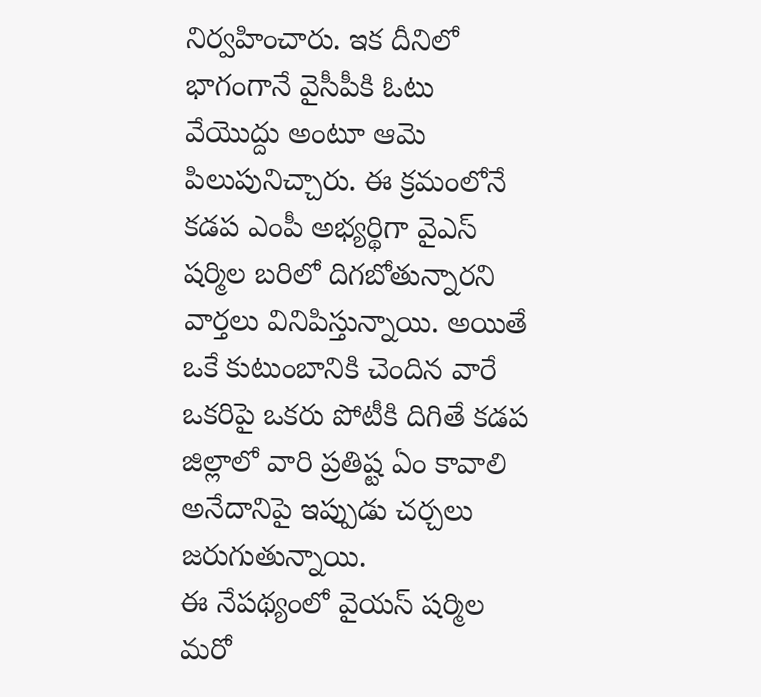నిర్వహించారు. ఇక దీనిలో భాగంగానే వైసీపీకి ఓటు వేయొద్దు అంటూ ఆమె పిలుపునిచ్చారు. ఈ క్రమంలోనే కడప ఎంపీ అభ్యర్థిగా వైఎస్ షర్మిల బరిలో దిగబోతున్నారని వార్తలు వినిపిస్తున్నాయి. అయితే ఒకే కుటుంబానికి చెందిన వారే ఒకరిపై ఒకరు పోటీకి దిగితే కడప జిల్లాలో వారి ప్రతిష్ట ఏం కావాలి అనేదానిపై ఇప్పుడు చర్చలు జరుగుతున్నాయి.
ఈ నేపథ్యంలో వైయస్ షర్మిల మరో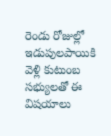రెండు రోజుల్లో ఇడుపులపాయికి వెళ్లి కుటుంబ సభ్యులతో ఈ విషయాలు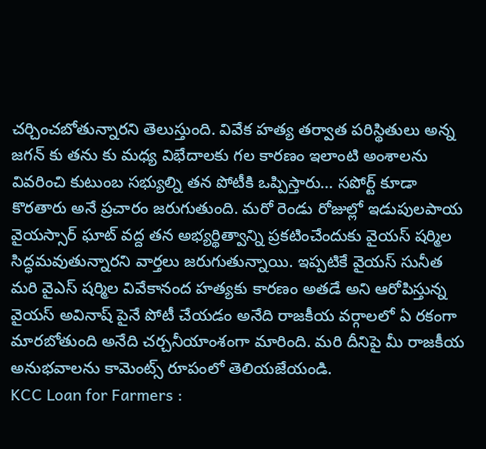చర్చించబోతున్నారని తెలుస్తుంది. వివేక హత్య తర్వాత పరిస్థితులు అన్న జగన్ కు తను కు మధ్య విభేదాలకు గల కారణం ఇలాంటి అంశాలను వివరించి కుటుంబ సభ్యుల్ని తన పోటీకి ఒప్పిస్తారు… సపోర్ట్ కూడా కొరతారు అనే ప్రచారం జరుగుతుంది. మరో రెండు రోజుల్లో ఇడుపులపాయ వైయస్సార్ ఘాట్ వద్ద తన అభ్యర్థిత్వాన్ని ప్రకటించేందుకు వైయస్ షర్మిల సిద్ధమవుతున్నారని వార్తలు జరుగుతున్నాయి. ఇప్పటికే వైయస్ సునీత మరి వైఎస్ షర్మిల వివేకానంద హత్యకు కారణం అతడే అని ఆరోపిస్తున్న వైయస్ అవినాష్ పైనే పోటీ చేయడం అనేది రాజకీయ వర్గాలలో ఏ రకంగా మారబోతుంది అనేది చర్చనీయాంశంగా మారింది. మరి దీనిపై మీ రాజకీయ అనుభవాలను కామెంట్స్ రూపంలో తెలియజేయండి.
KCC Loan for Farmers :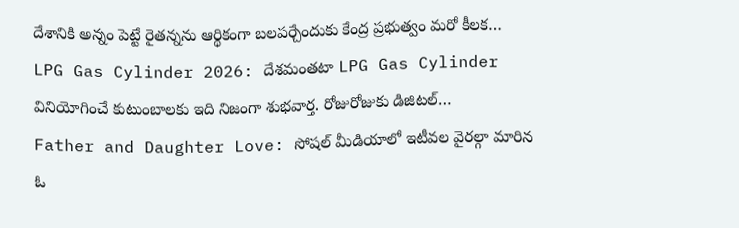దేశానికి అన్నం పెట్టే రైతన్నను ఆర్థికంగా బలపర్చేందుకు కేంద్ర ప్రభుత్వం మరో కీలక…
LPG Gas Cylinder 2026: దేశమంతటా LPG Gas Cylinder వినియోగించే కుటుంబాలకు ఇది నిజంగా శుభవార్త. రోజురోజుకు డిజిటల్…
Father and Daughter Love: సోషల్ మీడియాలో ఇటీవల వైరల్గా మారిన ఓ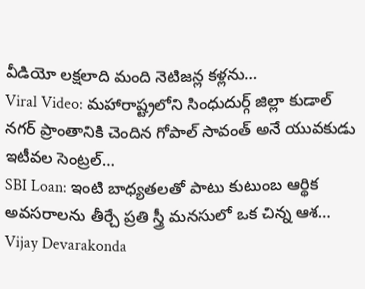వీడియో లక్షలాది మంది నెటిజన్ల కళ్లను…
Viral Video: మహారాష్ట్రలోని సింధుదుర్గ్ జిల్లా కుడాల్ నగర్ ప్రాంతానికి చెందిన గోపాల్ సావంత్ అనే యువకుడు ఇటీవల సెంట్రల్…
SBI Loan: ఇంటి బాధ్యతలతో పాటు కుటుంబ ఆర్థిక అవసరాలను తీర్చే ప్రతి స్త్రీ మనసులో ఒక చిన్న ఆశ…
Vijay Devarakonda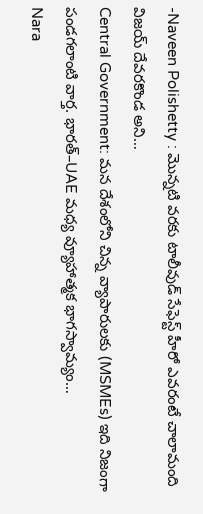-Naveen Polishetty : మొన్నటి వరకు టాలీవుడ్ సేఫెస్ట్ హీరో ఎవరంటే చాలామంది విజయ్ దేవరకొండ అని…
Central Government: మన దేశంలోని చిన్న వ్యాపారులకు (MSMEs) ఇది నిజంగా పండగలాంటి వార్త. భారత్–UAE మధ్య వ్యూహాత్మక భాగస్వామ్యం…
Nara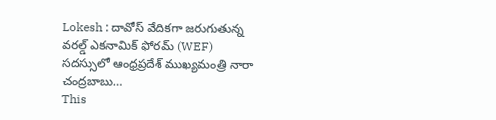Lokesh : దావోస్ వేదికగా జరుగుతున్న వరల్డ్ ఎకనామిక్ ఫోరమ్ (WEF) సదస్సులో ఆంధ్రప్రదేశ్ ముఖ్యమంత్రి నారా చంద్రబాబు…
This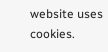website uses cookies.